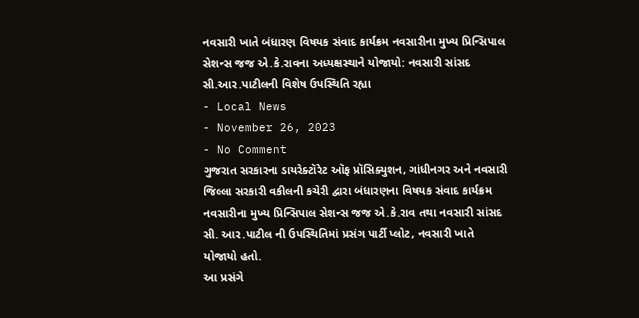નવસારી ખાતે બંધારણ વિષયક સંવાદ કાર્યક્રમ નવસારીના મુખ્ય પ્રિન્સિપાલ સેશન્સ જજ એ.કે.રાવના અધ્યક્ષસ્થાને યોજાયો: નવસારી સાંસદ સી.આર.પાટીલની વિશેષ ઉપસ્થિતિ રહ્યા
- Local News
- November 26, 2023
- No Comment
ગુજરાત સરકારના ડાયરેક્ટૉરેટ ઑફ પ્રૉસિક્યુશન, ગાંધીનગર અને નવસારી જિલ્લા સરકારી વકીલની કચેરી દ્વારા બંધારણના વિષયક સંવાદ કાર્યક્રમ નવસારીના મુખ્ય પ્રિન્સિપાલ સેશન્સ જજ એ.કે.રાવ તથા નવસારી સાંસદ સી. આર.પાટીલ ની ઉપસ્થિતિમાં પ્રસંગ પાર્ટી પ્લોટ, નવસારી ખાતે યોજાયો હતો.
આ પ્રસંગે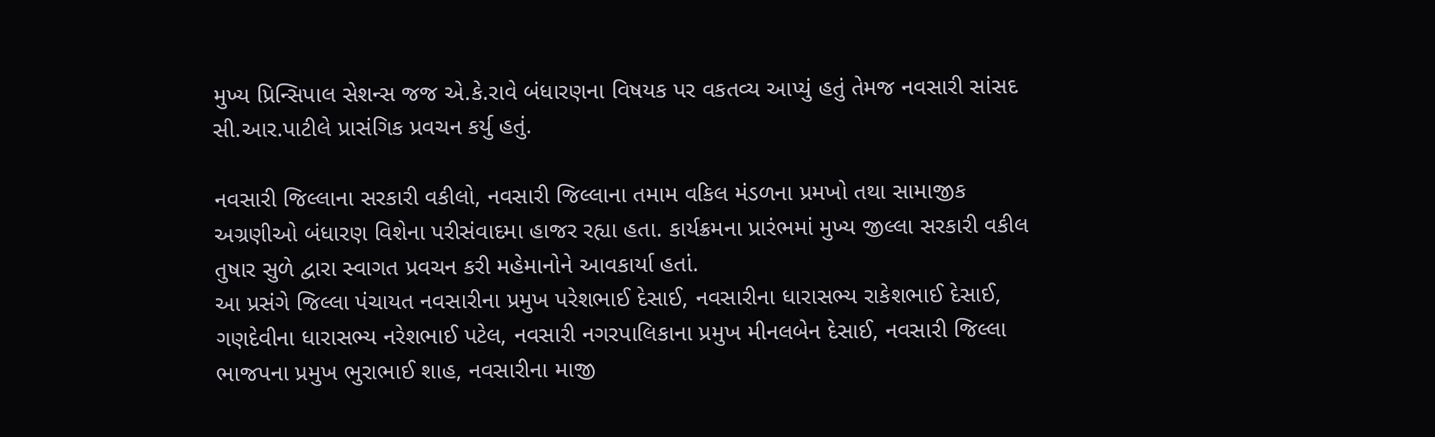મુખ્ય પ્રિન્સિપાલ સેશન્સ જજ એ.કે.રાવે બંધારણના વિષયક પર વકતવ્ય આપ્યું હતું તેમજ નવસારી સાંસદ સી.આર.પાટીલે પ્રાસંગિક પ્રવચન કર્યુ હતું.

નવસારી જિલ્લાના સરકારી વકીલો, નવસારી જિલ્લાના તમામ વકિલ મંડળના પ્રમખો તથા સામાજીક અગ્રણીઓ બંધારણ વિશેના પરીસંવાદમા હાજર રહ્યા હતા. કાર્યક્રમના પ્રારંભમાં મુખ્ય જીલ્લા સરકારી વકીલ તુષાર સુળે દ્વારા સ્વાગત પ્રવચન કરી મહેમાનોને આવકાર્યા હતાં.
આ પ્રસંગે જિલ્લા પંચાયત નવસારીના પ્રમુખ પરેશભાઈ દેસાઈ, નવસારીના ધારાસભ્ય રાકેશભાઈ દેસાઈ, ગણદેવીના ધારાસભ્ય નરેશભાઈ પટેલ, નવસારી નગરપાલિકાના પ્રમુખ મીનલબેન દેસાઈ, નવસારી જિલ્લા ભાજપના પ્રમુખ ભુરાભાઈ શાહ, નવસારીના માજી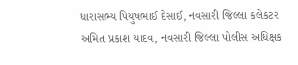ધારાસભ્ય પિયુષભાઈ દેસાઈ, નવસારી જિલ્લા કલેકટર અમિત પ્રકાશ યાદવ, નવસારી જિલ્લા પોલીસ અધિક્ષક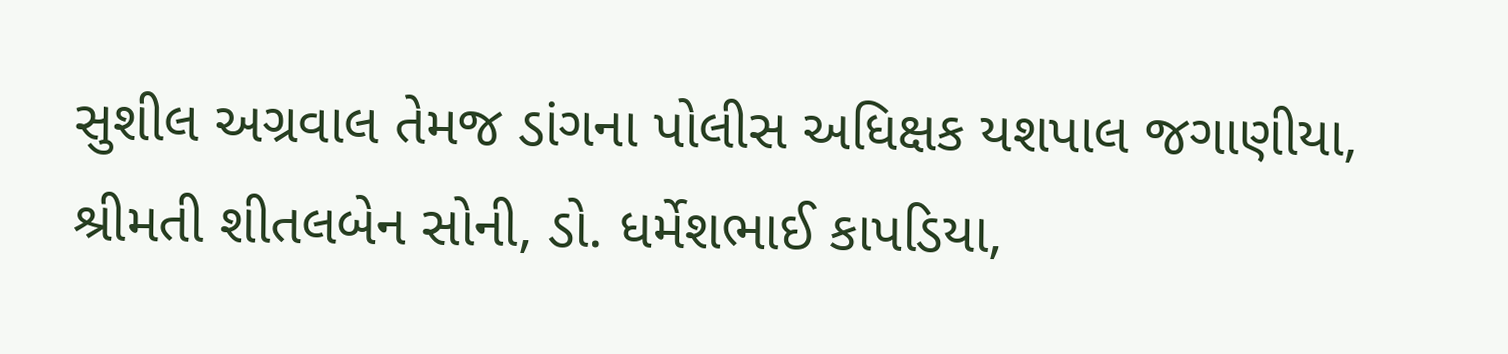સુશીલ અગ્રવાલ તેમજ ડાંગના પોલીસ અધિક્ષક યશપાલ જગાણીયા, શ્રીમતી શીતલબેન સોની, ડો. ધર્મેશભાઈ કાપડિયા,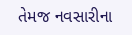તેમજ નવસારીના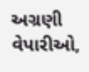અગ્રણી વેપારીઓ,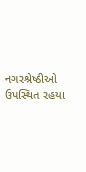નગરશ્રેષ્ઠીઓ ઉપસ્થિત રહયા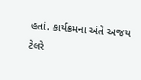હતાં. કાર્યક્રમના અંતે અજય ટેલરે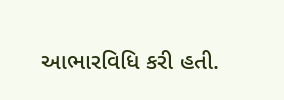આભારવિધિ કરી હતી.